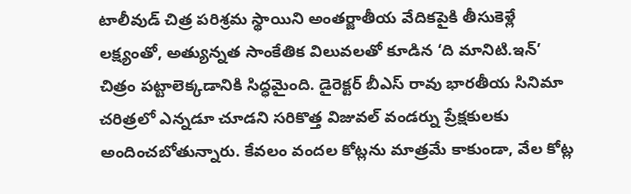టాలీవుడ్ చిత్ర పరిశ్రమ స్థాయిని అంతర్జాతీయ వేదికపైకి తీసుకెళ్లే లక్ష్యంతో, అత్యున్నత సాంకేతిక విలువలతో కూడిన ‘ది మానిటి.ఇన్’ చిత్రం పట్టాలెక్కడానికి సిద్ధమైంది. డైరెక్టర్ బీఎస్ రావు భారతీయ సినిమా చరిత్రలో ఎన్నడూ చూడని సరికొత్త విజువల్ వండర్ను ప్రేక్షకులకు అందించబోతున్నారు. కేవలం వందల కోట్లను మాత్రమే కాకుండా, వేల కోట్ల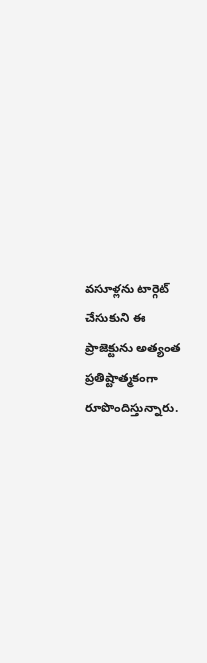వసూళ్లను టార్గెట్ చేసుకుని ఈ ప్రాజెక్టును అత్యంత ప్రతిష్టాత్మకంగా రూపొందిస్తున్నారు.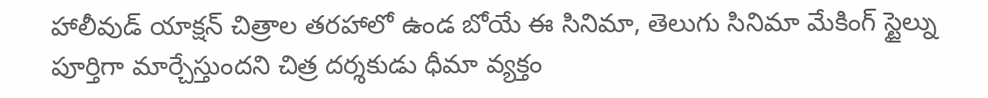హాలీవుడ్ యాక్షన్ చిత్రాల తరహాలో ఉండ బోయే ఈ సినిమా, తెలుగు సినిమా మేకింగ్ స్టైల్ను పూర్తిగా మార్చేస్తుందని చిత్ర దర్శకుడు ధీమా వ్యక్తం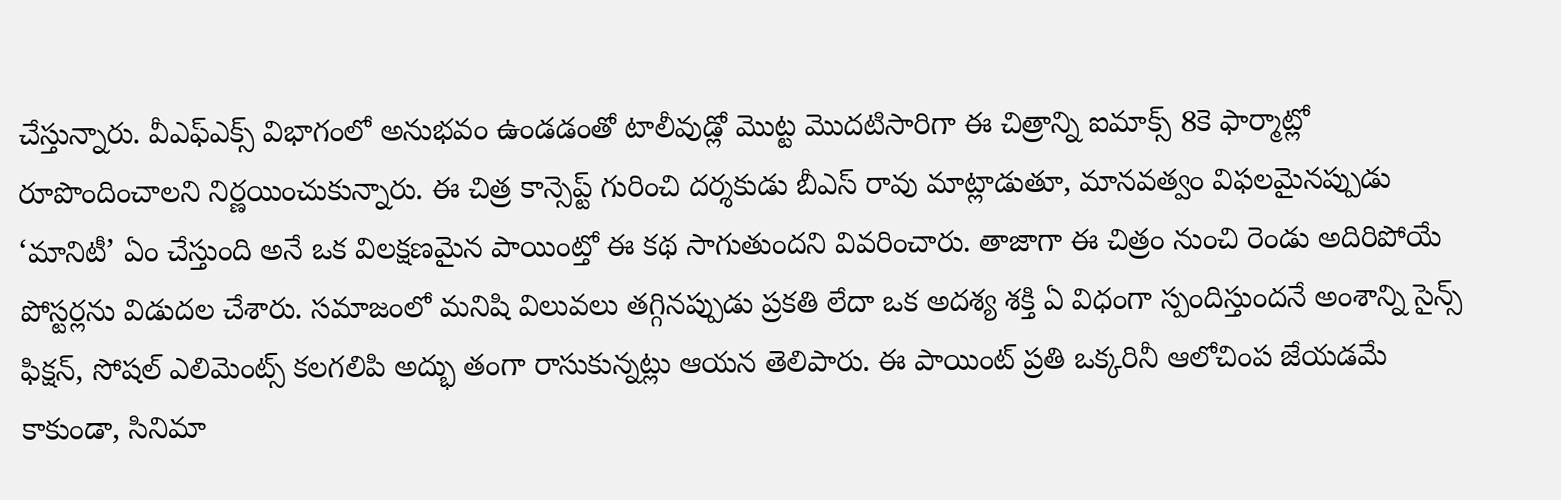చేస్తున్నారు. వీఎఫ్ఎక్స్ విభాగంలో అనుభవం ఉండడంతో టాలీవుడ్లో మొట్ట మొదటిసారిగా ఈ చిత్రాన్ని ఐమాక్స్ 8కె ఫార్మాట్లో రూపొందించాలని నిర్ణయించుకున్నారు. ఈ చిత్ర కాన్సెప్ట్ గురించి దర్శకుడు బీఎస్ రావు మాట్లాడుతూ, మానవత్వం విఫలమైనప్పుడు ‘మానిటీ’ ఏం చేస్తుంది అనే ఒక విలక్షణమైన పాయింట్తో ఈ కథ సాగుతుందని వివరించారు. తాజాగా ఈ చిత్రం నుంచి రెండు అదిరిపోయే పోస్టర్లను విడుదల చేశారు. సమాజంలో మనిషి విలువలు తగ్గినప్పుడు ప్రకతి లేదా ఒక అదశ్య శక్తి ఏ విధంగా స్పందిస్తుందనే అంశాన్ని సైన్స్ ఫిక్షన్, సోషల్ ఎలిమెంట్స్ కలగలిపి అద్భు తంగా రాసుకున్నట్లు ఆయన తెలిపారు. ఈ పాయింట్ ప్రతి ఒక్కరినీ ఆలోచింప జేయడమే కాకుండా, సినిమా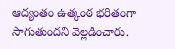ఆద్యంతం ఉత్కంఠ భరితంగా సాగుతుందని వెల్లడించారు.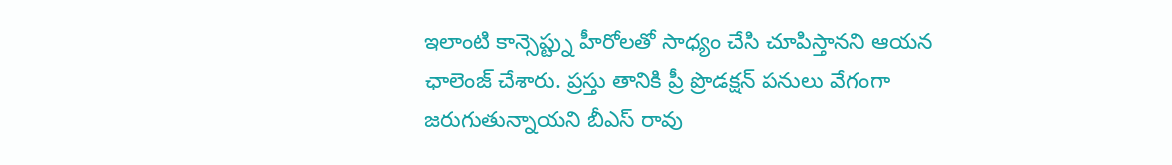ఇలాంటి కాన్సెప్ట్ను హీరోలతో సాధ్యం చేసి చూపిస్తానని ఆయన ఛాలెంజ్ చేశారు. ప్రస్తు తానికి ప్రీ ప్రొడక్షన్ పనులు వేగంగా జరుగుతున్నాయని బీఎస్ రావు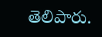తెలిపారు.